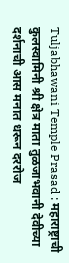Tuljabhawani Temple Prasad : महाराष्ट्राची कुलस्वामिनी श्री क्षेत्र माता तुळजाभवानी देवीच्या दर्शनाची आस मनात धरून दररोज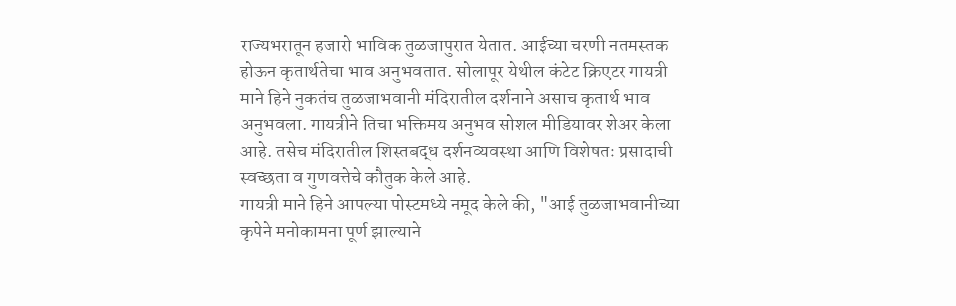राज्यभरातून हजारो भाविक तुळजापुरात येतात. आईच्या चरणी नतमस्तक होऊन कृतार्थतेचा भाव अनुभवतात. सोलापूर येथील कंटेट क्रिएटर गायत्री माने हिने नुकतंच तुळजाभवानी मंदिरातील दर्शनाने असाच कृतार्थ भाव अनुभवला. गायत्रीने तिचा भक्तिमय अनुभव सोशल मीडियावर शेअर केला आहे. तसेच मंदिरातील शिस्तबद्ध दर्शनव्यवस्था आणि विशेषतः प्रसादाची स्वच्छता व गुणवत्तेचे कौतुक केले आहे.
गायत्री माने हिने आपल्या पोस्टमध्ये नमूद केले की, "आई तुळजाभवानीच्या कृपेने मनोकामना पूर्ण झाल्याने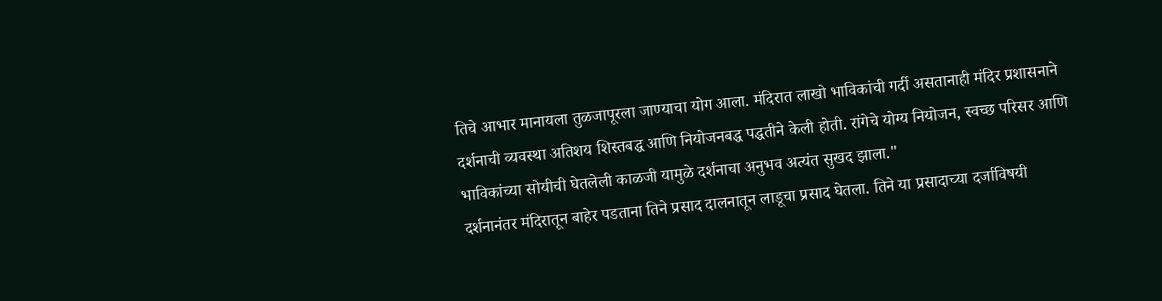तिचे आभार मानायला तुळजापूरला जाण्याचा योग आला. मंदिरात लाखो भाविकांची गर्दी असतानाही मंदिर प्रशासनाने दर्शनाची व्यवस्था अतिशय शिस्तबद्ध आणि नियोजनबद्ध पद्धतीने केली होती. रांगेचे योग्य नियोजन, स्वच्छ परिसर आणि भाविकांच्या सोयीची घेतलेली काळजी यामुळे दर्शनाचा अनुभव अत्यंत सुखद झाला."
दर्शनानंतर मंदिरातून बाहेर पडताना तिने प्रसाद दालनातून लाडूचा प्रसाद घेतला. तिने या प्रसादाच्या दर्जाविषयी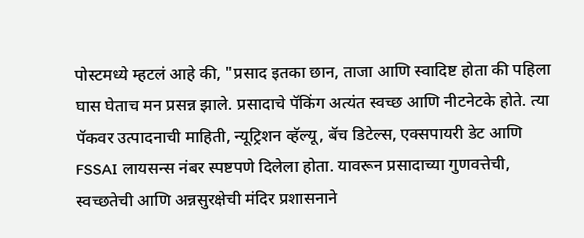पोस्टमध्ये म्हटलं आहे की, "प्रसाद इतका छान, ताजा आणि स्वादिष्ट होता की पहिला घास घेताच मन प्रसन्न झाले. प्रसादाचे पॅकिंग अत्यंत स्वच्छ आणि नीटनेटके होते. त्या पॅकवर उत्पादनाची माहिती, न्यूट्रिशन व्हॅल्यू, बॅच डिटेल्स, एक्सपायरी डेट आणि FSSAI लायसन्स नंबर स्पष्टपणे दिलेला होता. यावरून प्रसादाच्या गुणवत्तेची, स्वच्छतेची आणि अन्नसुरक्षेची मंदिर प्रशासनाने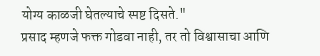योग्य काळजी घेतल्याचे स्पष्ट दिसते."
प्रसाद म्हणजे फक्त गोडवा नाही, तर तो विश्वासाचा आणि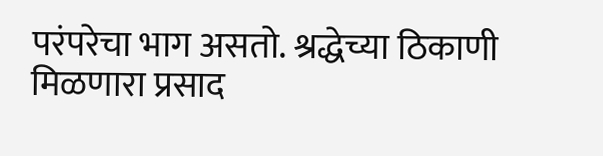परंपरेचा भाग असतो. श्रद्धेच्या ठिकाणी मिळणारा प्रसाद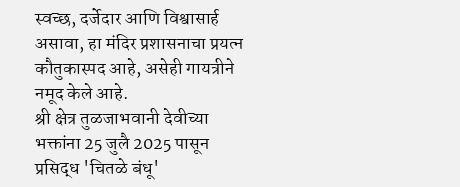स्वच्छ, दर्जेदार आणि विश्वासार्ह असावा, हा मंदिर प्रशासनाचा प्रयत्न कौतुकास्पद आहे, असेही गायत्रीने नमूद केले आहे.
श्री क्षेत्र तुळजाभवानी देवीच्या भक्तांना 25 जुलै 2025 पासून प्रसिद्ध 'चितळे बंधू'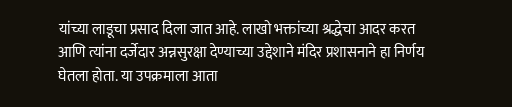यांच्या लाडूचा प्रसाद दिला जात आहे. लाखो भक्तांच्या श्रद्धेचा आदर करत आणि त्यांना दर्जेदार अन्नसुरक्षा देण्याच्या उद्देशाने मंदिर प्रशासनाने हा निर्णय घेतला होता. या उपक्रमाला आता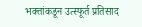भक्तांकडून उत्स्फूर्त प्रतिसाद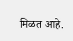मिळत आहे.